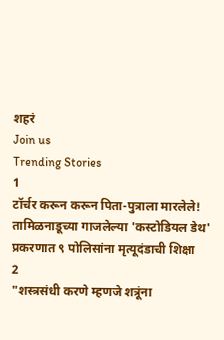शहरं
Join us
Trending Stories
1
टॉर्चर करून करून पिता-पुत्राला मारलेले! तामिळनाडूच्या गाजलेल्या 'कस्टोडियल डेथ' प्रकरणात ९ पोलिसांना मृत्यूदंडाची शिक्षा
2
"शस्त्रसंधी करणे म्हणजे शत्रूंना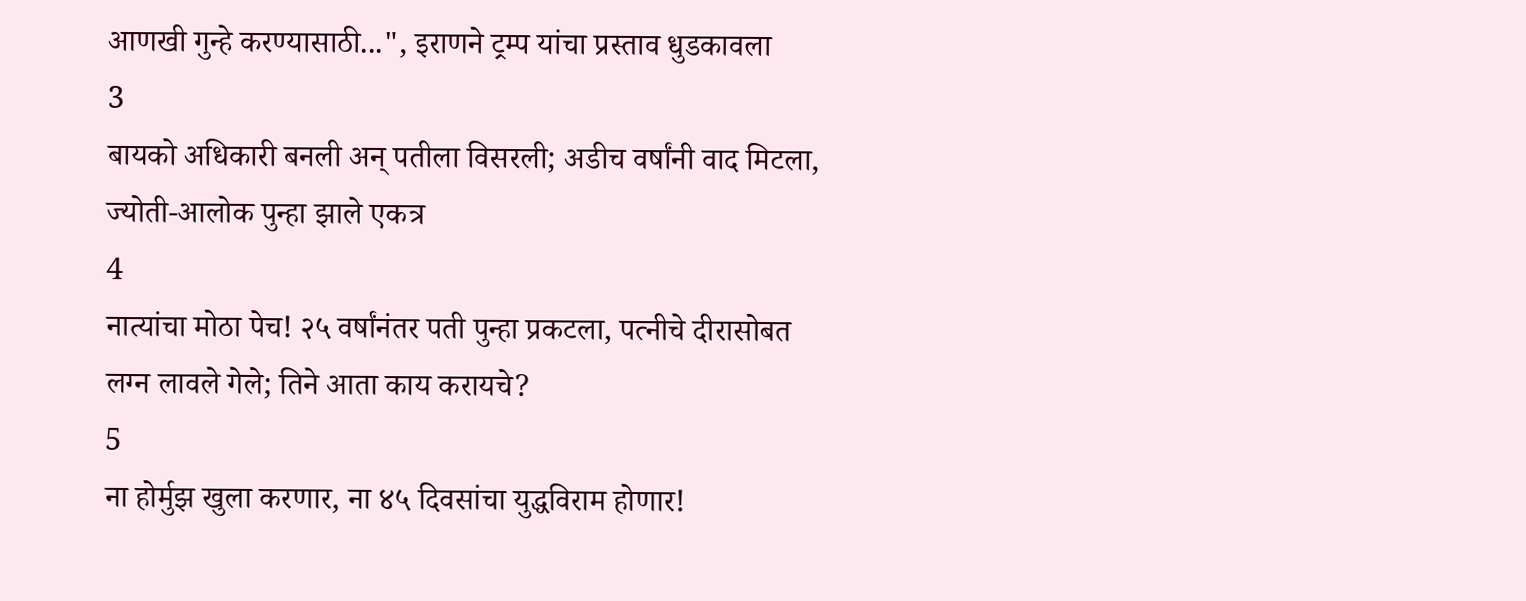आणखी गुन्हे करण्यासाठी...", इराणने ट्रम्प यांचा प्रस्ताव धुडकावला
3
बायको अधिकारी बनली अन् पतीला विसरली; अडीच वर्षांनी वाद मिटला, ज्योती-आलोक पुन्हा झाले एकत्र
4
नात्यांचा मोठा पेच! २५ वर्षांनंतर पती पुन्हा प्रकटला, पत्नीचे दीरासोबत लग्न लावले गेले; तिने आता काय करायचे?
5
ना होर्मुझ खुला करणार, ना ४५ दिवसांचा युद्धविराम होणार!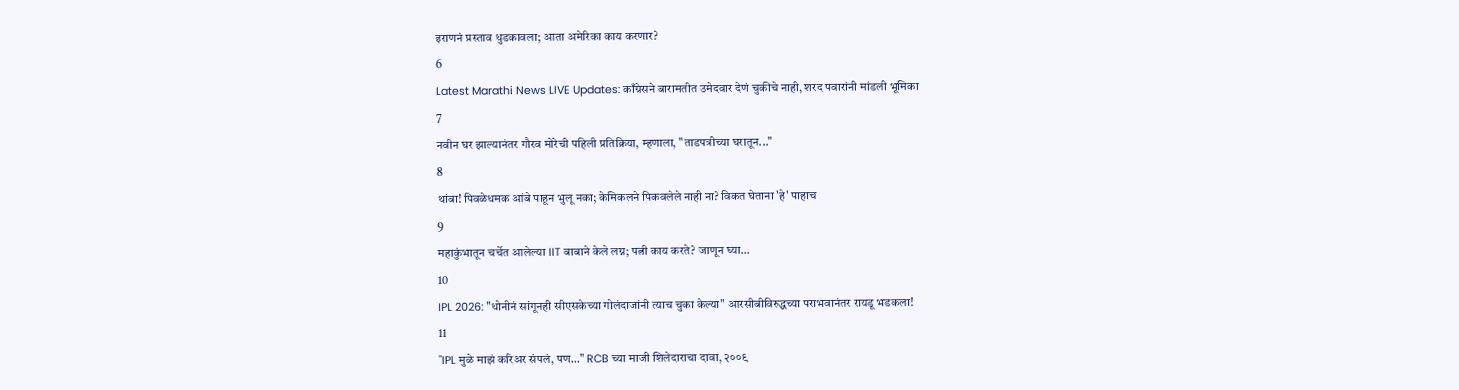इराणनं प्रस्ताव धुडकावला; आता अमेरिका काय करणार?
6
Latest Marathi News LIVE Updates: काँग्रेसने बारामतीत उमेदवार देणं चुकीचे नाही, शरद पवारांनी मांडली भूमिका
7
नवीन घर झाल्यानंतर गौरव मोरेची पहिली प्रतिक्रिया, म्हणाला, "ताडपत्रीच्या घरातून..."
8
थांबा! पिवळेधमक आंबे पाहून भुलू नका; केमिकलने पिकवलेले नाही ना? विकत घेताना 'हे' पाहाच
9
महाकुंभातून चर्चेत आलेल्या IIT बाबाने केले लग्न; पत्नी काय करते? जाणून घ्या...
10
IPL 2026: "धोनीनं सांगूनही सीएसकेच्या गोलंदाजांनी त्याच चुका केल्या" आरसीबीविरुद्धच्या पराभवानंतर रायडू भडकला!
11
"IPL मुळे माझं करिअर संपलं, पण..." RCB च्या माजी शिलेदाराचा दावा, २००९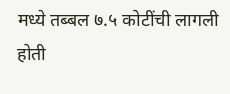मध्ये तब्बल ७.५ कोटींची लागली होती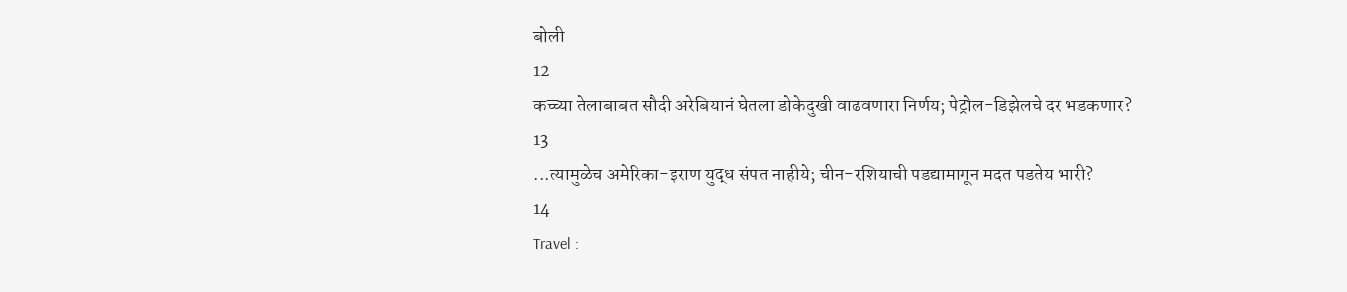बोली
12
कच्च्या तेलाबाबत सौदी अरेबियानं घेतला डोकेदुखी वाढवणारा निर्णय; पेट्रोल-डिझेलचे दर भडकणार?
13
...त्यामुळेच अमेरिका-इराण युद्ध संपत नाहीये; चीन-रशियाची पडद्यामागून मदत पडतेय भारी?
14
Travel :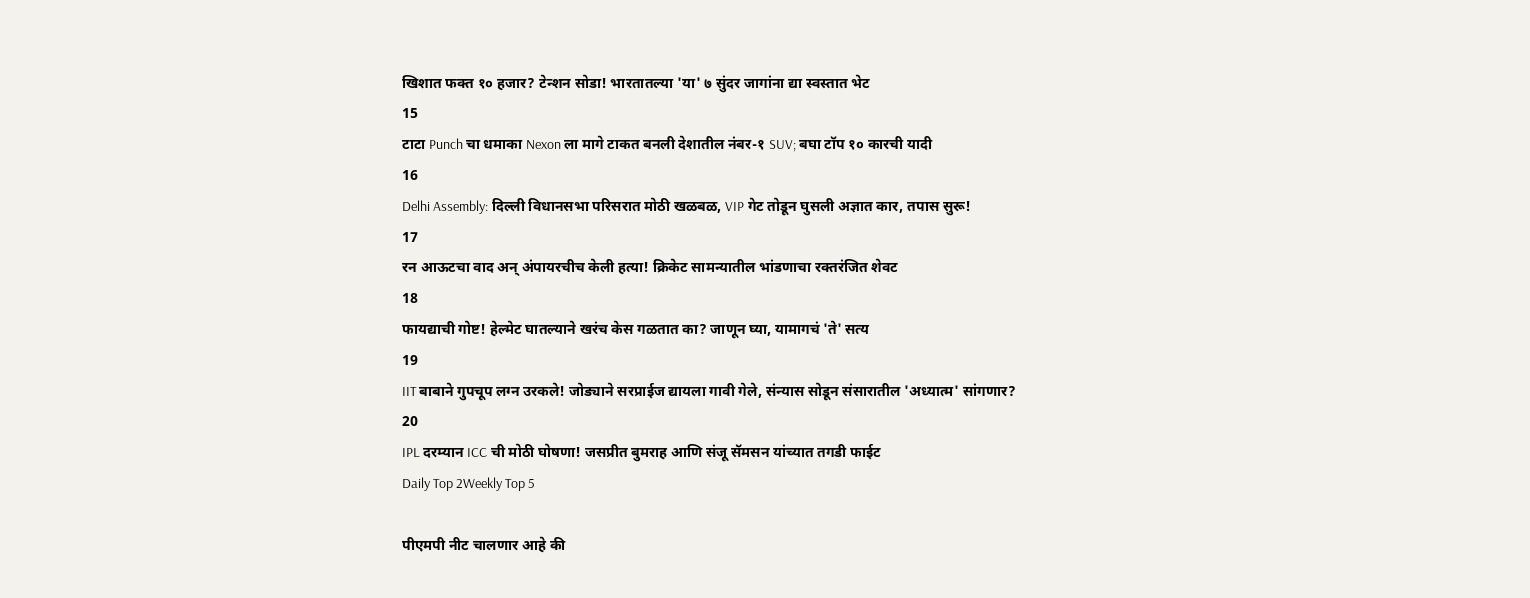खिशात फक्त १० हजार? टेन्शन सोडा! भारतातल्या 'या' ७ सुंदर जागांना द्या स्वस्तात भेट
15
टाटा Punch चा धमाका Nexon ला मागे टाकत बनली देशातील नंबर-१ SUV; बघा टॉप १० कारची यादी
16
Delhi Assembly: दिल्ली विधानसभा परिसरात मोठी खळबळ, VIP गेट तोडून घुसली अज्ञात कार, तपास सुरू!
17
रन आऊटचा वाद अन् अंपायरचीच केली हत्या! क्रिकेट सामन्यातील भांडणाचा रक्तरंजित शेवट
18
फायद्याची गोष्ट! हेल्मेट घातल्याने खरंच केस गळतात का? जाणून घ्या, यामागचं 'ते' सत्य
19
IIT बाबाने गुपचूप लग्न उरकले! जोड्याने सरप्राईज द्यायला गावी गेले, संन्यास सोडून संसारातील 'अध्यात्म' सांगणार?
20
IPL दरम्यान ICC ची मोठी घोषणा! जसप्रीत बुमराह आणि संजू सॅमसन यांच्यात तगडी फाईट
Daily Top 2Weekly Top 5

पीएमपी नीट चालणार आहे की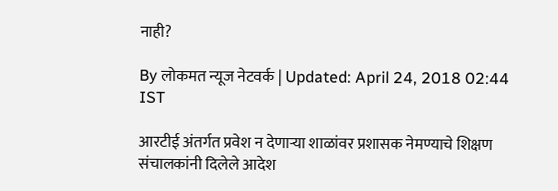नाही?

By लोकमत न्यूज नेटवर्क | Updated: April 24, 2018 02:44 IST

आरटीई अंतर्गत प्रवेश न देणाऱ्या शाळांवर प्रशासक नेमण्याचे शिक्षण संचालकांनी दिलेले आदेश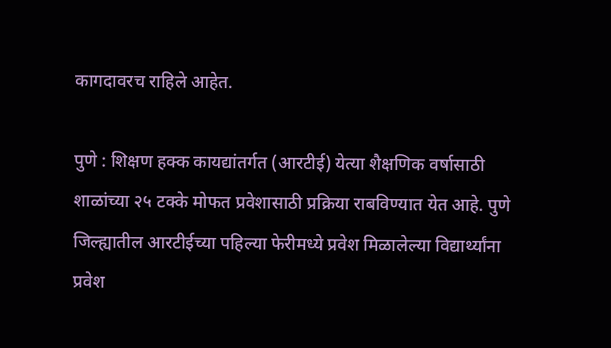कागदावरच राहिले आहेत.

पुणे : शिक्षण हक्क कायद्यांतर्गत (आरटीई) येत्या शैक्षणिक वर्षासाठी शाळांच्या २५ टक्के मोफत प्रवेशासाठी प्रक्रिया राबविण्यात येत आहे. पुणे जिल्ह्यातील आरटीईच्या पहिल्या फेरीमध्ये प्रवेश मिळालेल्या विद्यार्थ्यांना प्रवेश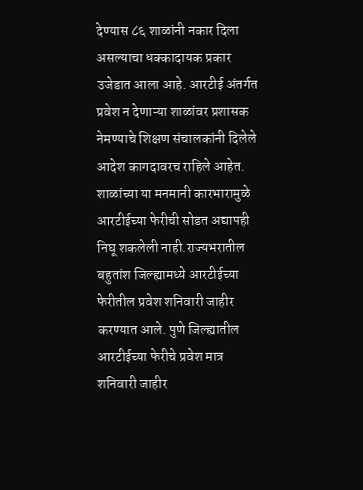देण्यास ८६ शाळांनी नकार दिला असल्याचा धक्कादायक प्रकार उजेडात आला आहे. आरटीई अंतर्गत प्रवेश न देणाऱ्या शाळांवर प्रशासक नेमण्याचे शिक्षण संचालकांनी दिलेले आदेश कागदावरच राहिले आहेत. शाळांच्या या मनमानी कारभारामुळे आरटीईच्या फेरीची सोडत अद्यापही निघू शकलेली नाही.राज्यभरातील बहुतांश जिल्ह्यामध्ये आरटीईच्या फेरीतील प्रवेश शनिवारी जाहीर करण्यात आले. पुणे जिल्ह्यातील आरटीईच्या फेरीचे प्रवेश मात्र शनिवारी जाहीर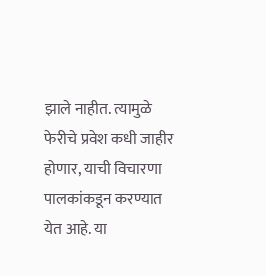झाले नाहीत. त्यामुळे फेरीचे प्रवेश कधी जाहीर होणार, याची विचारणा पालकांकडून करण्यात येत आहे. या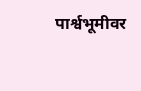पार्श्वभूमीवर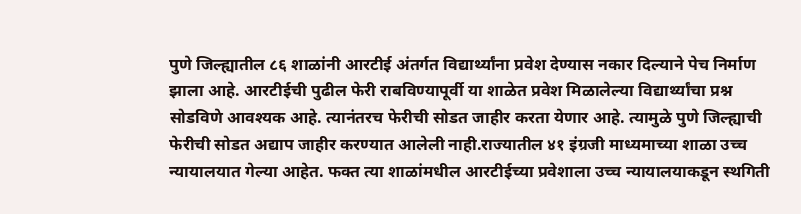पुणे जिल्ह्यातील ८६ शाळांनी आरटीई अंतर्गत विद्यार्थ्यांना प्रवेश देण्यास नकार दिल्याने पेच निर्माण झाला आहे. आरटीईची पुढील फेरी राबविण्यापूर्वी या शाळेत प्रवेश मिळालेल्या विद्यार्थ्यांचा प्रश्न सोडविणे आवश्यक आहे. त्यानंतरच फेरीची सोडत जाहीर करता येणार आहे. त्यामुळे पुणे जिल्ह्याची फेरीची सोडत अद्याप जाहीर करण्यात आलेली नाही.राज्यातील ४१ इंग्रजी माध्यमाच्या शाळा उच्च न्यायालयात गेल्या आहेत. फक्त त्या शाळांमधील आरटीईच्या प्रवेशाला उच्च न्यायालयाकडून स्थगिती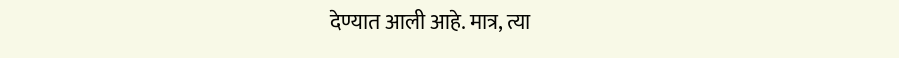देण्यात आली आहे. मात्र, त्या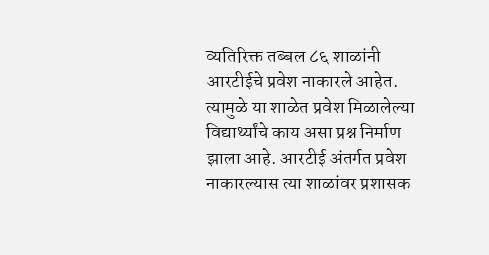व्यतिरिक्त तब्बल ८६ शाळांनी आरटीईचे प्रवेश नाकारले आहेत. त्यामुळे या शाळेत प्रवेश मिळालेल्या विद्यार्थ्यांचे काय असा प्रश्न निर्माण झाला आहे. आरटीई अंतर्गत प्रवेश नाकारल्यास त्या शाळांवर प्रशासक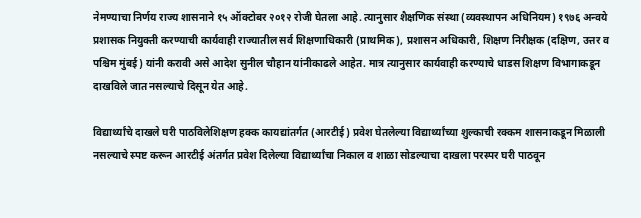नेमण्याचा निर्णय राज्य शासनाने १५ ऑक्टोबर २०१२ रोजी घेतला आहे. त्यानुसार शैक्षणिक संस्था (व्यवस्थापन अधिनियम) १९७६ अन्वये प्रशासक नियुक्ती करण्याची कार्यवाही राज्यातील सर्व शिक्षणाधिकारी (प्राथमिक), प्रशासन अधिकारी, शिक्षण निरीक्षक (दक्षिण, उत्तर व पश्चिम मुंबई) यांनी करावी असे आदेश सुनील चौहान यांनीकाढले आहेत. मात्र त्यानुसार कार्यवाही करण्याचे धाडस शिक्षण विभागाकडून दाखविले जात नसल्याचे दिसून येत आहे.

विद्यार्थ्यांचे दाखले घरी पाठविलेशिक्षण हक्क कायद्यांतर्गत (आरटीई) प्रवेश घेतलेल्या विद्यार्थ्यांच्या शुल्काची रक्कम शासनाकडून मिळाली नसल्याचे स्पष्ट करून आरटीई अंतर्गत प्रवेश दिलेल्या विद्यार्थ्यांचा निकाल व शाळा सोडल्याचा दाखला परस्पर घरी पाठवून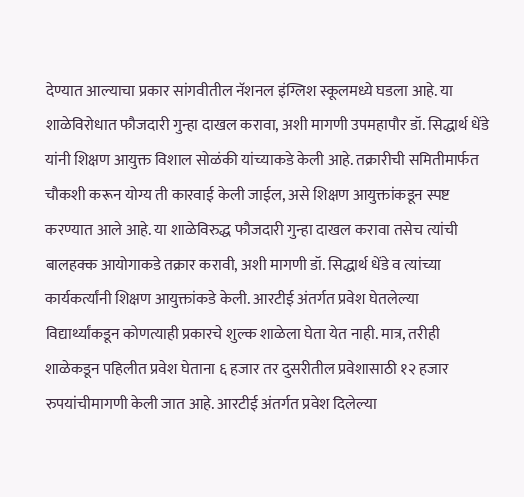देण्यात आल्याचा प्रकार सांगवीतील नॅशनल इंग्लिश स्कूलमध्ये घडला आहे. या शाळेविरोधात फौजदारी गुन्हा दाखल करावा, अशी मागणी उपमहापौर डॉ. सिद्धार्थ धेंडे यांनी शिक्षण आयुक्त विशाल सोळंकी यांच्याकडे केली आहे. तक्रारीची समितीमार्फत चौकशी करून योग्य ती कारवाई केली जाईल, असे शिक्षण आयुक्तांकडून स्पष्ट करण्यात आले आहे. या शाळेविरुद्ध फौजदारी गुन्हा दाखल करावा तसेच त्यांची बालहक्क आयोगाकडे तक्रार करावी, अशी मागणी डॉ. सिद्धार्थ धेंडे व त्यांच्या कार्यकर्त्यांनी शिक्षण आयुक्तांकडे केली. आरटीई अंतर्गत प्रवेश घेतलेल्या विद्यार्थ्यांकडून कोणत्याही प्रकारचे शुल्क शाळेला घेता येत नाही. मात्र, तरीही शाळेकडून पहिलीत प्रवेश घेताना ६ हजार तर दुसरीतील प्रवेशासाठी १२ हजार रुपयांचीमागणी केली जात आहे. आरटीई अंतर्गत प्रवेश दिलेल्या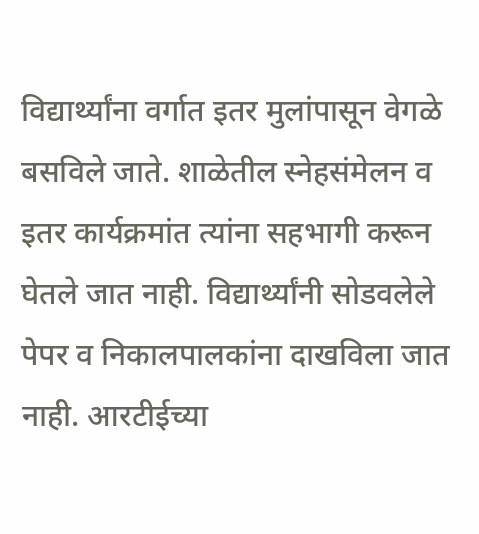विद्यार्थ्यांना वर्गात इतर मुलांपासून वेगळे बसविले जाते. शाळेतील स्नेहसंमेलन व इतर कार्यक्रमांत त्यांना सहभागी करून घेतले जात नाही. विद्यार्थ्यांनी सोडवलेले पेपर व निकालपालकांना दाखविला जात नाही. आरटीईच्या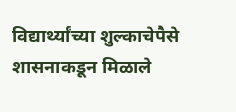विद्यार्थ्यांच्या शुल्काचेपैसे शासनाकडून मिळाले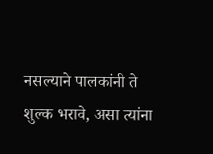नसल्याने पालकांनी ते शुल्क भरावे, असा त्यांना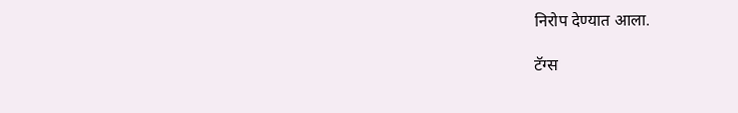निरोप देण्यात आला.

टॅग्स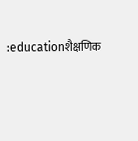:educationशैक्षणिक